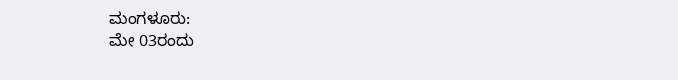ಮಂಗಳೂರು:
ಮೇ 03ರಂದು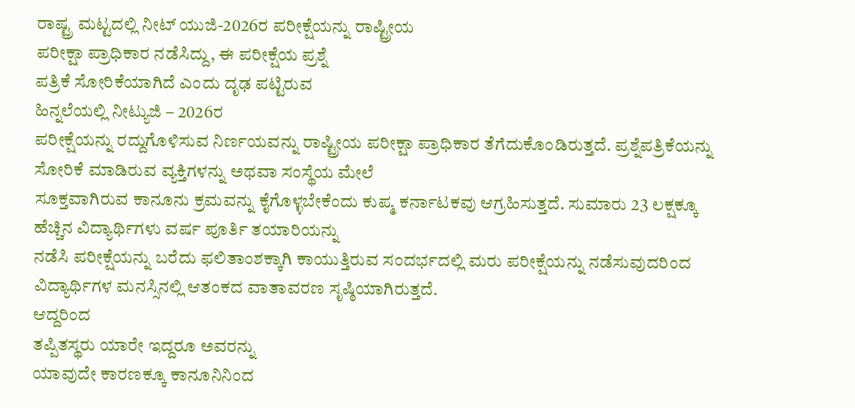ರಾಷ್ಟ್ರ ಮಟ್ಟದಲ್ಲಿ ನೀಟ್ ಯುಜಿ-2026ರ ಪರೀಕ್ಷೆಯನ್ನು ರಾಷ್ಟ್ರೀಯ
ಪರೀಕ್ಷಾ ಪ್ರಾಧಿಕಾರ ನಡೆಸಿದ್ದು, ಈ ಪರೀಕ್ಷೆಯ ಪ್ರಶ್ನೆ
ಪತ್ರಿಕೆ ಸೋರಿಕೆಯಾಗಿದೆ ಎಂದು ದೃಢ ಪಟ್ಟಿರುವ
ಹಿನ್ನಲೆಯಲ್ಲಿ ನೀಟ್ಯುಜಿ – 2026ರ
ಪರೀಕ್ಷೆಯನ್ನು ರದ್ದುಗೊಳಿಸುವ ನಿರ್ಣಯವನ್ನು ರಾಷ್ಟ್ರೀಯ ಪರೀಕ್ಷಾ ಪ್ರಾಧಿಕಾರ ತೆಗೆದುಕೊಂಡಿರುತ್ತದೆ. ಪ್ರಶ್ನೆಪತ್ರಿಕೆಯನ್ನು ಸೋರಿಕೆ ಮಾಡಿರುವ ವ್ಯಕ್ತಿಗಳನ್ನು ಅಥವಾ ಸಂಸ್ಥೆಯ ಮೇಲೆ
ಸೂಕ್ತವಾಗಿರುವ ಕಾನೂನು ಕ್ರಮವನ್ನು ಕೈಗೊಳ್ಳಬೇಕೆಂದು ಕುಪ್ಮ ಕರ್ನಾಟಕವು ಆಗ್ರಹಿಸುತ್ತದೆ. ಸುಮಾರು 23 ಲಕ್ಷಕ್ಕೂ ಹೆಚ್ಚಿನ ವಿದ್ಯಾರ್ಥಿಗಳು ವರ್ಷ ಪೂರ್ತಿ ತಯಾರಿಯನ್ನು
ನಡೆಸಿ ಪರೀಕ್ಷೆಯನ್ನು ಬರೆದು ಫಲಿತಾಂಶಕ್ಕಾಗಿ ಕಾಯುತ್ತಿರುವ ಸಂದರ್ಭದಲ್ಲಿ ಮರು ಪರೀಕ್ಷೆಯನ್ನು ನಡೆಸುವುದರಿಂದ
ವಿದ್ಯಾರ್ಥಿಗಳ ಮನಸ್ಸಿನಲ್ಲಿ ಆತಂಕದ ವಾತಾವರಣ ಸೃಷ್ಠಿಯಾಗಿರುತ್ತದೆ.
ಆದ್ದರಿಂದ
ತಪ್ಪಿತಸ್ಥರು ಯಾರೇ ಇದ್ದರೂ ಅವರನ್ನು
ಯಾವುದೇ ಕಾರಣಕ್ಕೂ ಕಾನೂನಿನಿಂದ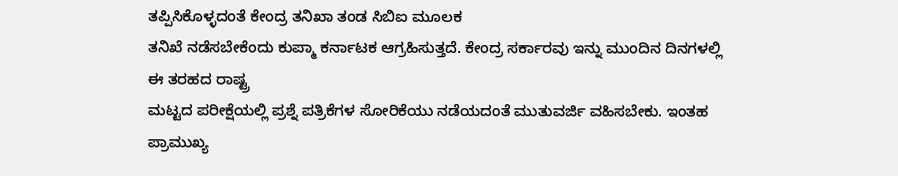ತಪ್ಪಿಸಿಕೊಳ್ಳದಂತೆ ಕೇಂದ್ರ ತನಿಖಾ ತಂಡ ಸಿಬಿಐ ಮೂಲಕ
ತನಿಖೆ ನಡೆಸಬೇಕೆಂದು ಕುಪ್ಮಾ ಕರ್ನಾಟಕ ಆಗ್ರಹಿಸುತ್ತದೆ. ಕೇಂದ್ರ ಸರ್ಕಾರವು ಇನ್ನು ಮುಂದಿನ ದಿನಗಳಲ್ಲಿ ಈ ತರಹದ ರಾಷ್ಟ್ರ
ಮಟ್ಟದ ಪರೀಕ್ಷೆಯಲ್ಲಿ ಪ್ರಶ್ನೆ ಪತ್ರಿಕೆಗಳ ಸೋರಿಕೆಯು ನಡೆಯದಂತೆ ಮುತುವರ್ಜಿ ವಹಿಸಬೇಕು. ಇಂತಹ ಪ್ರಾಮುಖ್ಯ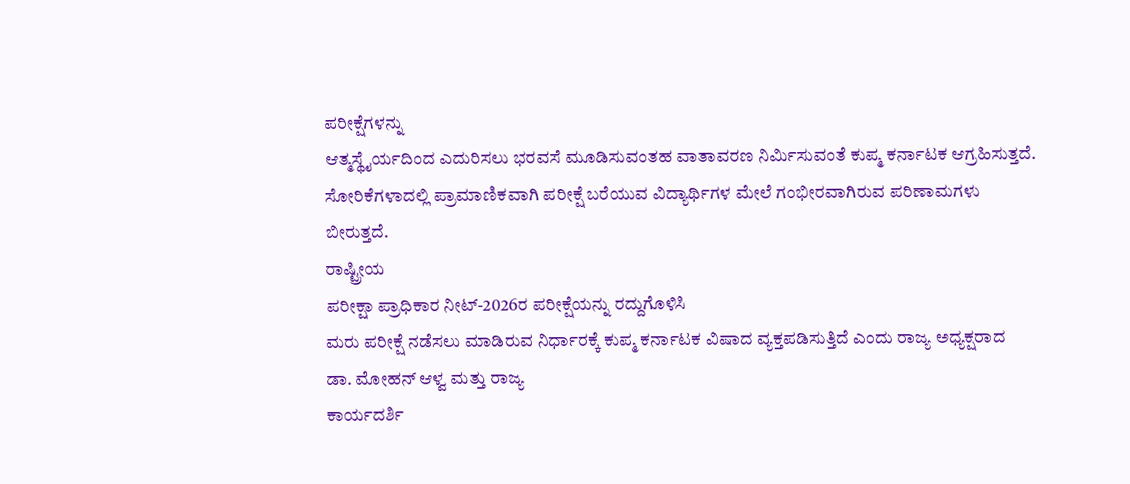ಪರೀಕ್ಷೆಗಳನ್ನು
ಆತ್ಮಸ್ಥೈರ್ಯದಿಂದ ಎದುರಿಸಲು ಭರವಸೆ ಮೂಡಿಸುವಂತಹ ವಾತಾವರಣ ನಿರ್ಮಿಸುವಂತೆ ಕುಪ್ಮ ಕರ್ನಾಟಕ ಆಗ್ರಹಿಸುತ್ತದೆ. ಸೋರಿಕೆಗಳಾದಲ್ಲಿ ಪ್ರಾಮಾಣಿಕವಾಗಿ ಪರೀಕ್ಷೆ ಬರೆಯುವ ವಿದ್ಯಾರ್ಥಿಗಳ ಮೇಲೆ ಗಂಭೀರವಾಗಿರುವ ಪರಿಣಾಮಗಳು
ಬೀರುತ್ತದೆ.
ರಾಷ್ಟ್ರೀಯ
ಪರೀಕ್ಷಾ ಪ್ರಾಧಿಕಾರ ನೀಟ್-2026ರ ಪರೀಕ್ಷೆಯನ್ನು ರದ್ದುಗೊಳಿಸಿ
ಮರು ಪರೀಕ್ಷೆ ನಡೆಸಲು ಮಾಡಿರುವ ನಿರ್ಧಾರಕ್ಕೆ ಕುಪ್ಮ ಕರ್ನಾಟಕ ವಿಷಾದ ವ್ಯಕ್ತಪಡಿಸುತ್ತಿದೆ ಎಂದು ರಾಜ್ಯ ಅಧ್ಯಕ್ಷರಾದ
ಡಾ. ಮೋಹನ್ ಆಳ್ವ ಮತ್ತು ರಾಜ್ಯ
ಕಾರ್ಯದರ್ಶಿ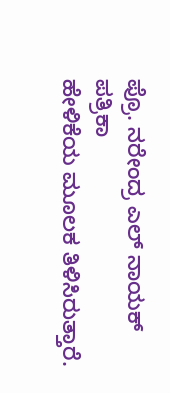ಪ್ರೊ. ನರೇಂದ್ರ ಎಲ್ ನಾಯಕ್ ಪತ್ರಿಕಾ
ಹೇಳಿಕೆಯ ಮೂಲಕ ತಿಳಿಸಿರುತ್ತಾರೆ.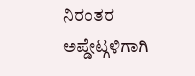ನಿರಂತರ ಅಪ್ಡೇಟ್ಗಳಿಗಾಗಿ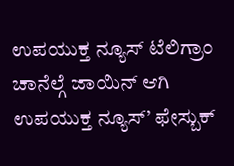ಉಪಯುಕ್ತ ನ್ಯೂಸ್ ಟೆಲಿಗ್ರಾಂ ಚಾನೆಲ್ಗೆ ಜಾಯಿನ್ ಆಗಿ
ಉಪಯುಕ್ತ ನ್ಯೂಸ್’ ಫೇಸ್ಬುಕ್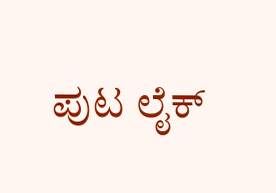ಪುಟ ಲೈಕ್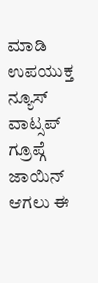ಮಾಡಿ
ಉಪಯುಕ್ತ ನ್ಯೂಸ್ ವಾಟ್ಸಪ್ ಗ್ರೂಪ್ಗೆ ಜಾಯಿನ್ ಆಗಲು ಈ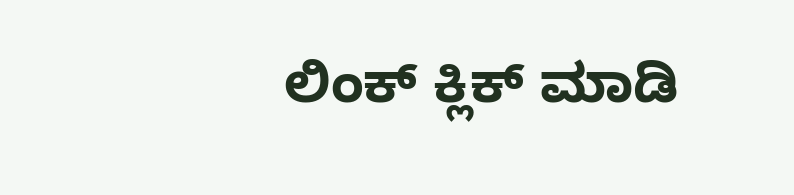ಲಿಂಕ್ ಕ್ಲಿಕ್ ಮಾಡಿ